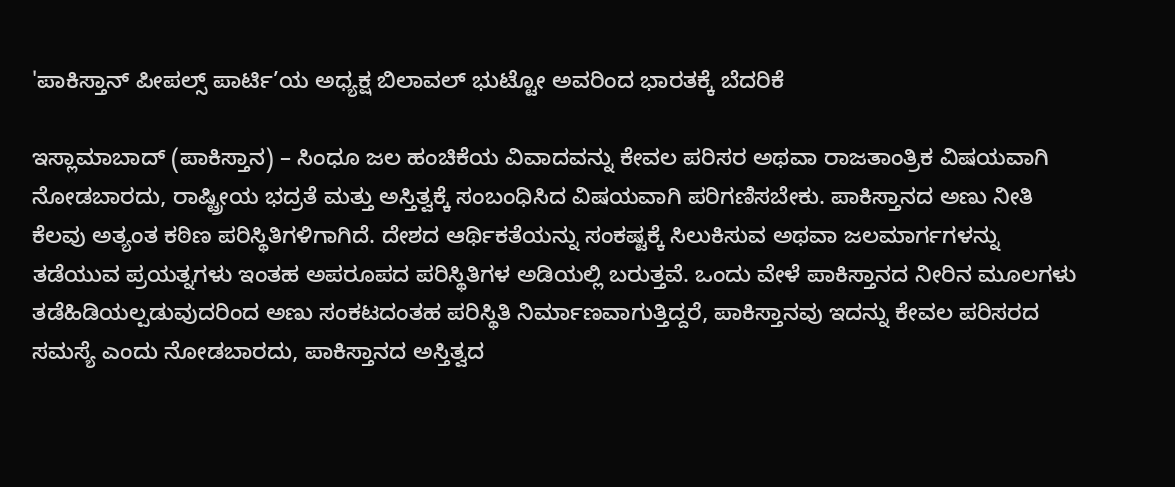'ಪಾಕಿಸ್ತಾನ್ ಪೀಪಲ್ಸ್ ಪಾರ್ಟಿ’ಯ ಅಧ್ಯಕ್ಷ ಬಿಲಾವಲ್ ಭುಟ್ಟೋ ಅವರಿಂದ ಭಾರತಕ್ಕೆ ಬೆದರಿಕೆ

ಇಸ್ಲಾಮಾಬಾದ್ (ಪಾಕಿಸ್ತಾನ) – ಸಿಂಧೂ ಜಲ ಹಂಚಿಕೆಯ ವಿವಾದವನ್ನು ಕೇವಲ ಪರಿಸರ ಅಥವಾ ರಾಜತಾಂತ್ರಿಕ ವಿಷಯವಾಗಿ ನೋಡಬಾರದು, ರಾಷ್ಟ್ರೀಯ ಭದ್ರತೆ ಮತ್ತು ಅಸ್ತಿತ್ವಕ್ಕೆ ಸಂಬಂಧಿಸಿದ ವಿಷಯವಾಗಿ ಪರಿಗಣಿಸಬೇಕು. ಪಾಕಿಸ್ತಾನದ ಅಣು ನೀತಿ ಕೆಲವು ಅತ್ಯಂತ ಕಠಿಣ ಪರಿಸ್ಥಿತಿಗಳಿಗಾಗಿದೆ. ದೇಶದ ಆರ್ಥಿಕತೆಯನ್ನು ಸಂಕಷ್ಟಕ್ಕೆ ಸಿಲುಕಿಸುವ ಅಥವಾ ಜಲಮಾರ್ಗಗಳನ್ನು ತಡೆಯುವ ಪ್ರಯತ್ನಗಳು ಇಂತಹ ಅಪರೂಪದ ಪರಿಸ್ಥಿತಿಗಳ ಅಡಿಯಲ್ಲಿ ಬರುತ್ತವೆ. ಒಂದು ವೇಳೆ ಪಾಕಿಸ್ತಾನದ ನೀರಿನ ಮೂಲಗಳು ತಡೆಹಿಡಿಯಲ್ಪಡುವುದರಿಂದ ಅಣು ಸಂಕಟದಂತಹ ಪರಿಸ್ಥಿತಿ ನಿರ್ಮಾಣವಾಗುತ್ತಿದ್ದರೆ, ಪಾಕಿಸ್ತಾನವು ಇದನ್ನು ಕೇವಲ ಪರಿಸರದ ಸಮಸ್ಯೆ ಎಂದು ನೋಡಬಾರದು, ಪಾಕಿಸ್ತಾನದ ಅಸ್ತಿತ್ವದ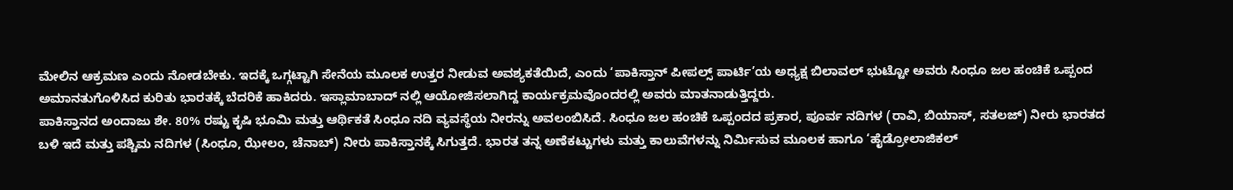ಮೇಲಿನ ಆಕ್ರಮಣ ಎಂದು ನೋಡಬೇಕು. ಇದಕ್ಕೆ ಒಗ್ಗಟ್ಟಾಗಿ ಸೇನೆಯ ಮೂಲಕ ಉತ್ತರ ನೀಡುವ ಅವಶ್ಯಕತೆಯಿದೆ, ಎಂದು ‘ಪಾಕಿಸ್ತಾನ್ ಪೀಪಲ್ಸ್ ಪಾರ್ಟಿ’ಯ ಅಧ್ಯಕ್ಷ ಬಿಲಾವಲ್ ಭುಟ್ಟೋ ಅವರು ಸಿಂಧೂ ಜಲ ಹಂಚಿಕೆ ಒಪ್ಪಂದ ಅಮಾನತುಗೊಳಿಸಿದ ಕುರಿತು ಭಾರತಕ್ಕೆ ಬೆದರಿಕೆ ಹಾಕಿದರು. ಇಸ್ಲಾಮಾಬಾದ್ ನಲ್ಲಿ ಆಯೋಜಿಸಲಾಗಿದ್ದ ಕಾರ್ಯಕ್ರಮವೊಂದರಲ್ಲಿ ಅವರು ಮಾತನಾಡುತ್ತಿದ್ದರು.
ಪಾಕಿಸ್ತಾನದ ಅಂದಾಜು ಶೇ. 80% ರಷ್ಟು ಕೃಷಿ ಭೂಮಿ ಮತ್ತು ಆರ್ಥಿಕತೆ ಸಿಂಧೂ ನದಿ ವ್ಯವಸ್ಥೆಯ ನೀರನ್ನು ಅವಲಂಬಿಸಿದೆ. ಸಿಂಧೂ ಜಲ ಹಂಚಿಕೆ ಒಪ್ಪಂದದ ಪ್ರಕಾರ, ಪೂರ್ವ ನದಿಗಳ (ರಾವಿ, ಬಿಯಾಸ್, ಸತಲಜ್) ನೀರು ಭಾರತದ ಬಳಿ ಇದೆ ಮತ್ತು ಪಶ್ಚಿಮ ನದಿಗಳ (ಸಿಂಧೂ, ಝೇಲಂ, ಚೆನಾಬ್) ನೀರು ಪಾಕಿಸ್ತಾನಕ್ಕೆ ಸಿಗುತ್ತದೆ. ಭಾರತ ತನ್ನ ಅಣೆಕಟ್ಟುಗಳು ಮತ್ತು ಕಾಲುವೆಗಳನ್ನು ನಿರ್ಮಿಸುವ ಮೂಲಕ ಹಾಗೂ ‘ಹೈಡ್ರೋಲಾಜಿಕಲ್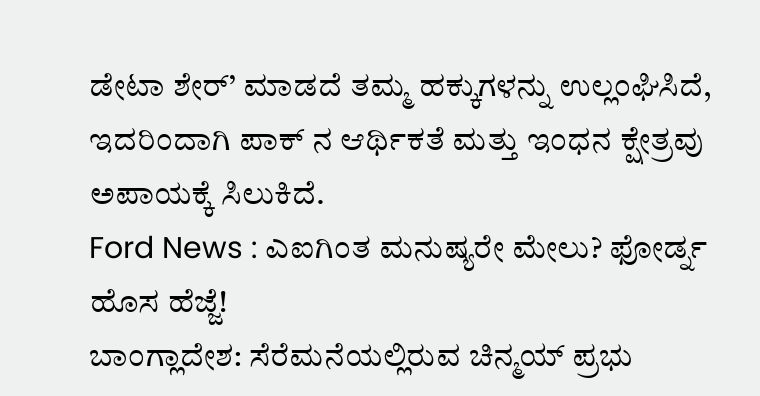ಡೇಟಾ ಶೇರ್’ ಮಾಡದೆ ತಮ್ಮ ಹಕ್ಕುಗಳನ್ನು ಉಲ್ಲಂಘಿಸಿದೆ, ಇದರಿಂದಾಗಿ ಪಾಕ್ ನ ಆರ್ಥಿಕತೆ ಮತ್ತು ಇಂಧನ ಕ್ಷೇತ್ರವು ಅಪಾಯಕ್ಕೆ ಸಿಲುಕಿದೆ.
Ford News : ಎಐಗಿಂತ ಮನುಷ್ಯರೇ ಮೇಲು? ಫೋರ್ಡ್ನ ಹೊಸ ಹೆಜ್ಜೆ!
ಬಾಂಗ್ಲಾದೇಶ: ಸೆರೆಮನೆಯಲ್ಲಿರುವ ಚಿನ್ಮಯ್ ಪ್ರಭು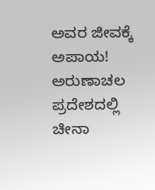ಅವರ ಜೀವಕ್ಕೆ ಅಪಾಯ!
ಅರುಣಾಚಲ ಪ್ರದೇಶದಲ್ಲಿ ಚೀನಾ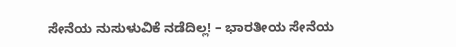ಸೇನೆಯ ನುಸುಳುವಿಕೆ ನಡೆದಿಲ್ಲ! – ಭಾರತೀಯ ಸೇನೆಯ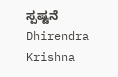ಸ್ಪಷ್ಟನೆ
Dhirendra Krishna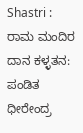Shastri : ರಾಮ ಮಂದಿರ ದಾನ ಕಳ್ಳತನ: ಪಂಡಿತ ಧೀರೇಂದ್ರ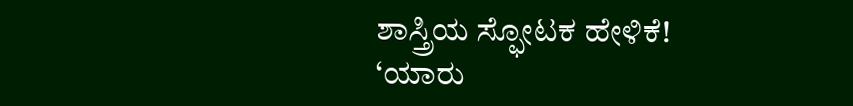ಶಾಸ್ತ್ರಿಯ ಸ್ಫೋಟಕ ಹೇಳಿಕೆ!
‘ಯಾರು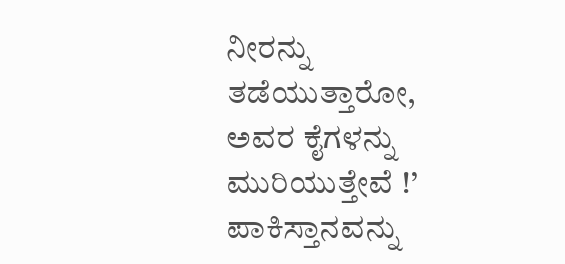ನೀರನ್ನು ತಡೆಯುತ್ತಾರೋ, ಅವರ ಕೈಗಳನ್ನು ಮುರಿಯುತ್ತೇವೆ !’
ಪಾಕಿಸ್ತಾನವನ್ನು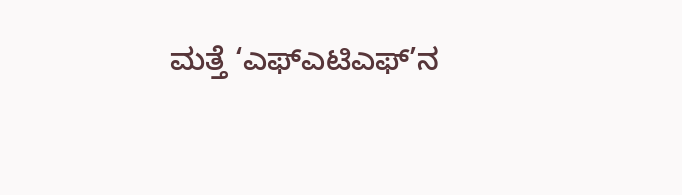ಮತ್ತೆ ‘ಎಫ್ಎಟಿಎಫ್’ನ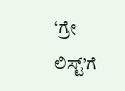‘ಗ್ರೇ ಲಿಸ್ಟ್’ಗೆ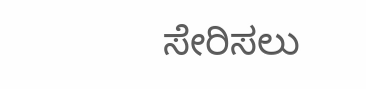ಸೇರಿಸಲು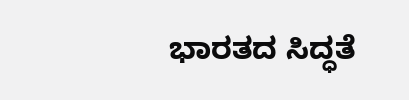ಭಾರತದ ಸಿದ್ಧತೆ